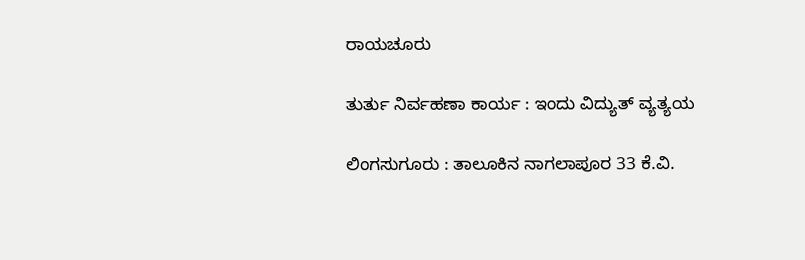ರಾಯಚೂರು

ತುರ್ತು ನಿರ್ವಹಣಾ ಕಾರ್ಯ : ಇಂದು ವಿದ್ಯುತ್ ವ್ಯತ್ಯಯ

ಲಿಂಗಸುಗೂರು : ತಾಲೂಕಿನ ನಾಗಲಾಪೂರ 33 ಕೆ.ವಿ.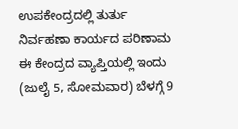ಉಪಕೇಂದ್ರದಲ್ಲಿ ತುರ್ತು ನಿರ್ವಹಣಾ ಕಾರ್ಯದ ಪರಿಣಾಮ ಈ ಕೇಂದ್ರದ ವ್ಯಾಪ್ತಿಯಲ್ಲಿ ಇಂದು (ಜುಲೈ 5, ಸೋಮವಾರ) ಬೆಳಗ್ಗೆ 9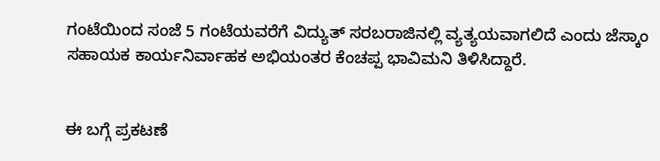ಗಂಟೆಯಿಂದ ಸಂಜೆ 5 ಗಂಟೆಯವರೆಗೆ ವಿದ್ಯುತ್ ಸರಬರಾಜಿನಲ್ಲಿ ವ್ಯತ್ಯಯವಾಗಲಿದೆ ಎಂದು ಜೆಸ್ಕಾಂ ಸಹಾಯಕ ಕಾರ್ಯನಿರ್ವಾಹಕ ಅಭಿಯಂತರ ಕೆಂಚಪ್ಪ ಭಾವಿಮನಿ ತಿಳಿಸಿದ್ದಾರೆ.


ಈ ಬಗ್ಗೆ ಪ್ರಕಟಣೆ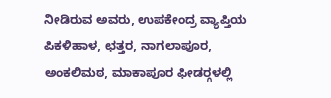ನೀಡಿರುವ ಅವರು, ಉಪಕೇಂದ್ರ ವ್ಯಾಪ್ತಿಯ ಪಿಕಳಿಹಾಳ, ಛತ್ತರ, ನಾಗಲಾಪೂರ, ಅಂಕಲಿಮಠ, ಮಾಕಾಪೂರ ಫೀಡರ್‍ಗಳಲ್ಲಿ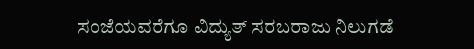ಸಂಜೆಯವರೆಗೂ ವಿದ್ಯುತ್ ಸರಬರಾಜು ನಿಲುಗಡೆ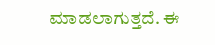ಮಾಡಲಾಗುತ್ತದೆ. ಈ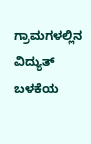ಗ್ರಾಮಗಳಲ್ಲಿನ ವಿದ್ಯುತ್ ಬಳಕೆಯ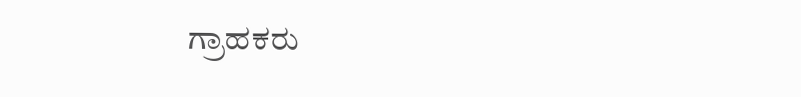ಗ್ರಾಹಕರು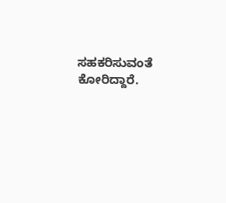ಸಹಕರಿಸುವಂತೆ ಕೋರಿದ್ದಾರೆ.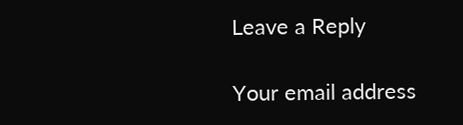Leave a Reply

Your email address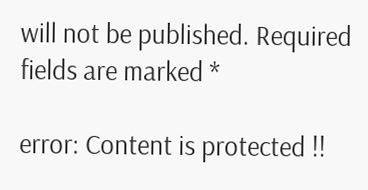will not be published. Required fields are marked *

error: Content is protected !!